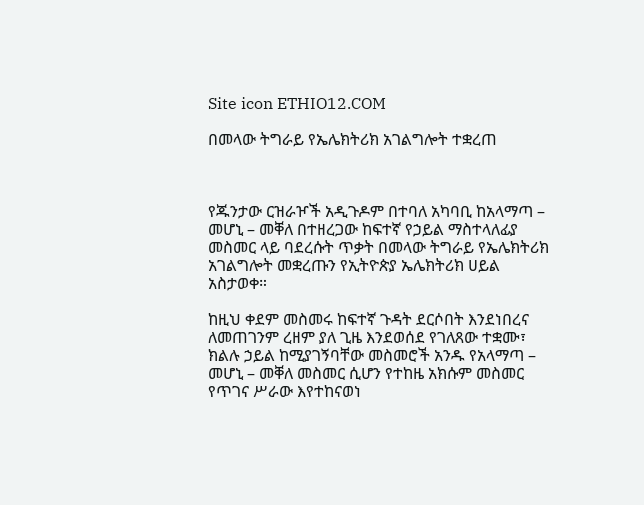Site icon ETHIO12.COM

በመላው ትግራይ የኤሌክትሪክ አገልግሎት ተቋረጠ



የጁንታው ርዝራዦች አዲጉዶም በተባለ አካባቢ ከአላማጣ – መሆኒ – መቐለ በተዘረጋው ከፍተኛ የኃይል ማስተላለፊያ መስመር ላይ ባደረሱት ጥቃት በመላው ትግራይ የኤሌክትሪክ አገልግሎት መቋረጡን የኢትዮጵያ ኤሌክትሪክ ሀይል አስታወቀ።

ከዚህ ቀደም መስመሩ ከፍተኛ ጉዳት ደርሶበት እንደነበረና ለመጠገንም ረዘም ያለ ጊዜ እንደወሰደ የገለጸው ተቋሙ፣ ክልሉ ኃይል ከሚያገኝባቸው መስመሮች አንዱ የአላማጣ – መሆኒ – መቐለ መስመር ሲሆን የተከዜ አክሱም መስመር የጥገና ሥራው እየተከናወነ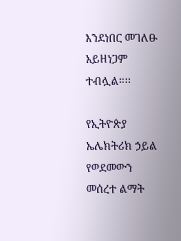እንደነበር መገለፁ አይዘነጋም ተብሏል።፡፡

የኢትዮጵያ ኤሌክትሪክ ኃይል የወደመውን መሰረተ ልማት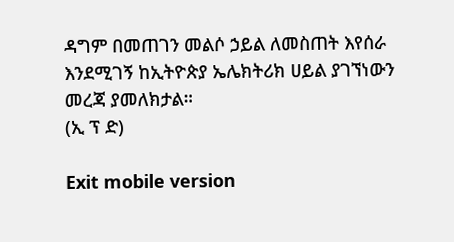ዳግም በመጠገን መልሶ ኃይል ለመስጠት እየሰራ እንደሚገኝ ከኢትዮጵያ ኤሌክትሪክ ሀይል ያገኘነውን መረጃ ያመለክታል።
(ኢ ፕ ድ)

Exit mobile version